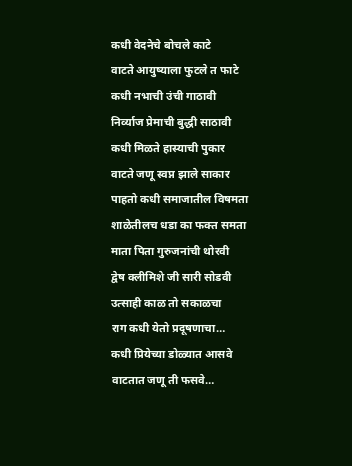कधी वेदनेचे बोचले काटे
वाटते आयुष्याला फुटले त फाटे
कधी नभाची उंची गाठावी
निर्व्याज प्रेमाची बुद्धी साठावी
कधी मिळते हास्याची पुकार
वाटते जणू स्वप्न झाले साकार
पाहतो कधी समाजातील विषमता
शाळेतीलच धडा का फक्त समता
माता पिता गुरुजनांची थोरवी
द्वेष क्लीमिशे जी सारी सोडवी
उत्साही काळ तो सकाळचा
राग कधी येतो प्रदूषणाचा…
कधी प्रियेच्या डोळ्यात आसवे
वाटतात जणू ती फसवे…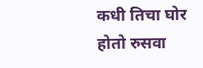कधी तिचा घोर होतो रुसवा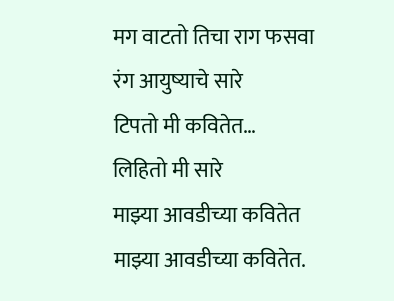मग वाटतो तिचा राग फसवा
रंग आयुष्याचे सारे
टिपतो मी कवितेत…
लिहितो मी सारे
माझ्या आवडीच्या कवितेत
माझ्या आवडीच्या कवितेत.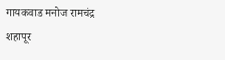गायकवाड मनोज रामचंद्र
शहापूर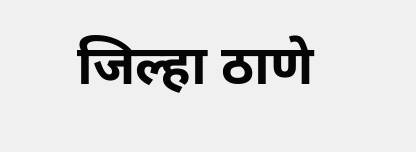जिल्हा ठाणे